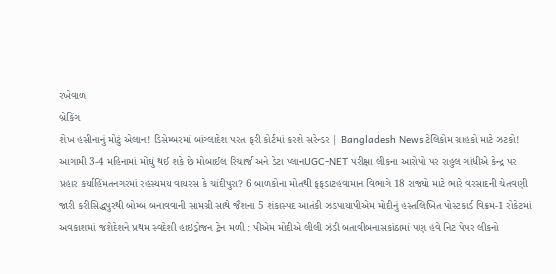રખેવાળ
બ્રેકિંગ
શેખ હસીનાનું મોટું એલાન! ડિસેમ્બરમાં બાંગ્લાદેશ પરત ફરી કોર્ટમાં કરશે સરેન્ડર | Bangladesh Newsટેલિકોમ ગ્રાહકો માટે ઝટકો! આગામી 3-4 મહિનામાં મોંઘું થઈ શકે છે મોબાઈલ રિચાર્જ અને ડેટા પ્લાનUGC-NET પરીક્ષા લીકના આરોપો પર રાહુલ ગાંધીએ કેન્દ્ર પર પ્રહાર કર્યાહિંમતનગરમાં રહસ્યમય વાયરસ કે ચાંદીપુરા? 6 બાળકોના મોતથી ફફડાટહવામાન વિભાગે 18 રાજ્યો માટે ભારે વરસાદની ચેતવણી જારી કરીસિદ્ધપુરથી બોમ્બ બનાવવાની સામગ્રી સાથે જૈશના 5 શંકાસ્પદ આતંકી ઝડપાયાપીએમ મોદીનું હસ્તલિખિત પોસ્ટકાર્ડ વિક્રમ-1 રોકેટમાં અવકાશમાં જશેદેશને પ્રથમ સ્વદેશી હાઇડ્રોજન ટ્રેન મળી : પીએમ મોદીએ લીલી ઝંડી બતાવીબનાસકાંઠામાં પણ હવે નિટ પેપર લીકનો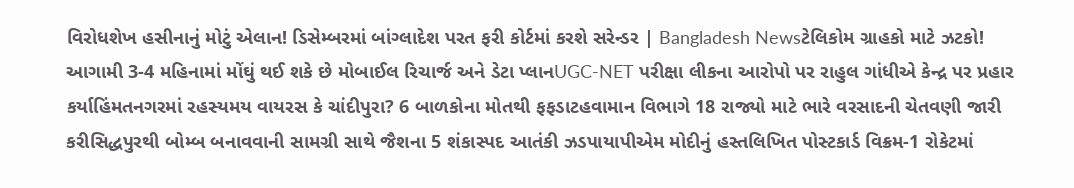વિરોધશેખ હસીનાનું મોટું એલાન! ડિસેમ્બરમાં બાંગ્લાદેશ પરત ફરી કોર્ટમાં કરશે સરેન્ડર | Bangladesh Newsટેલિકોમ ગ્રાહકો માટે ઝટકો! આગામી 3-4 મહિનામાં મોંઘું થઈ શકે છે મોબાઈલ રિચાર્જ અને ડેટા પ્લાનUGC-NET પરીક્ષા લીકના આરોપો પર રાહુલ ગાંધીએ કેન્દ્ર પર પ્રહાર કર્યાહિંમતનગરમાં રહસ્યમય વાયરસ કે ચાંદીપુરા? 6 બાળકોના મોતથી ફફડાટહવામાન વિભાગે 18 રાજ્યો માટે ભારે વરસાદની ચેતવણી જારી કરીસિદ્ધપુરથી બોમ્બ બનાવવાની સામગ્રી સાથે જૈશના 5 શંકાસ્પદ આતંકી ઝડપાયાપીએમ મોદીનું હસ્તલિખિત પોસ્ટકાર્ડ વિક્રમ-1 રોકેટમાં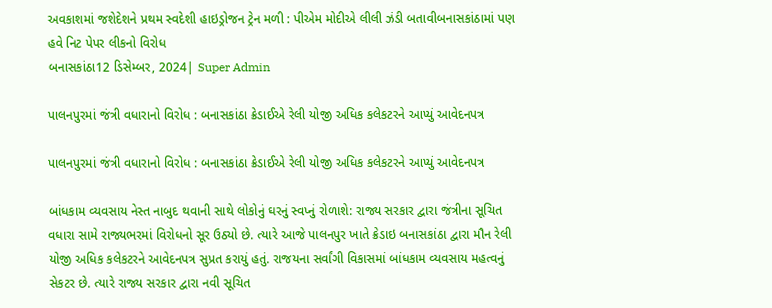અવકાશમાં જશેદેશને પ્રથમ સ્વદેશી હાઇડ્રોજન ટ્રેન મળી : પીએમ મોદીએ લીલી ઝંડી બતાવીબનાસકાંઠામાં પણ હવે નિટ પેપર લીકનો વિરોધ
બનાસકાંઠા12 ડિસેમ્બર, 2024| Super Admin

પાલનપુરમાં જંત્રી વધારાનો વિરોધ : બનાસકાંઠા ક્રેડાઈએ રેલી યોજી અધિક કલેકટરને આપ્યું આવેદનપત્ર

પાલનપુરમાં જંત્રી વધારાનો વિરોધ : બનાસકાંઠા ક્રેડાઈએ રેલી યોજી અધિક કલેકટરને આપ્યું આવેદનપત્ર

બાંધકામ વ્યવસાય નેસ્ત નાબુદ થવાની સાથે લોકોનું ઘરનું સ્વપ્નું રોળાશે: રાજ્ય સરકાર દ્વારા જંત્રીના સૂચિત વધારા સામે રાજ્યભરમાં વિરોધનો સૂર ઉઠ્યો છે. ત્યારે આજે પાલનપુર ખાતે ક્રેડાઇ બનાસકાંઠા દ્વારા મૌન રેલી યોજી અધિક કલેકટરને આવેદનપત્ર સુપ્રત કરાયું હતું. રાજયના સર્વાંગી વિકાસમાં બાંધકામ વ્યવસાય મહત્વનું સેકટર છે. ત્યારે રાજ્ય સરકાર દ્વારા નવી સૂચિત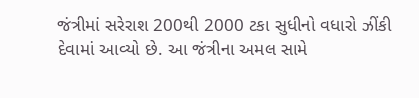જંત્રીમાં સરેરાશ 200થી 2000 ટકા સુધીનો વધારો ઝીંકી દેવામાં આવ્યો છે. આ જંત્રીના અમલ સામે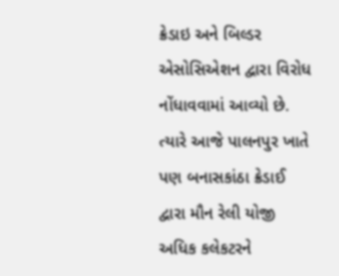ક્રેડાઇ અને બિલ્ડર એસોસિએશન દ્વારા વિરોધ નોંધાવવામાં આવ્યો છે. ત્યારે આજે પાલનપુર ખાતે પણ બનાસકાંઠા ક્રેડાઈ દ્વારા મૌન રેલી યોજી અધિક કલેકટરને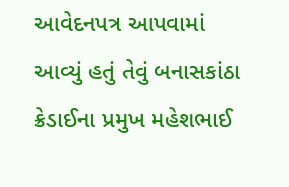આવેદનપત્ર આપવામાં આવ્યું હતું તેવું બનાસકાંઠા ક્રેડાઈના પ્રમુખ મહેશભાઈ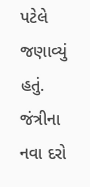પટેલે જણાવ્યું હતું. જંત્રીના નવા દરો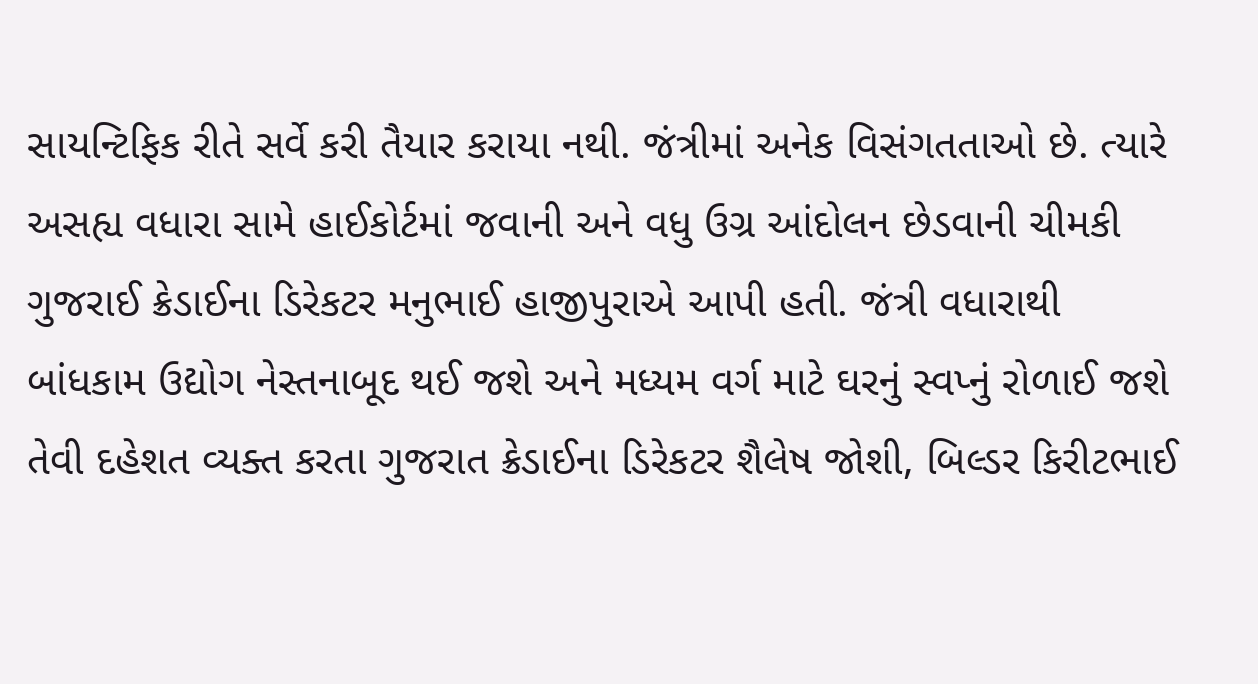સાયન્ટિફિક રીતે સર્વે કરી તૈયાર કરાયા નથી. જંત્રીમાં અનેક વિસંગતતાઓ છે. ત્યારે અસહ્ય વધારા સામે હાઈકોર્ટમાં જવાની અને વધુ ઉગ્ર આંદોલન છેડવાની ચીમકી ગુજરાઈ ક્રેડાઈના ડિરેકટર મનુભાઈ હાજીપુરાએ આપી હતી. જંત્રી વધારાથી બાંધકામ ઉદ્યોગ નેસ્તનાબૂદ થઈ જશે અને મધ્યમ વર્ગ માટે ઘરનું સ્વપ્નું રોળાઈ જશે તેવી દહેશત વ્યક્ત કરતા ગુજરાત ક્રેડાઈના ડિરેકટર શૈલેષ જોશી, બિલ્ડર કિરીટભાઈ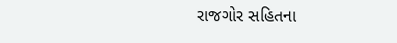રાજગોર સહિતના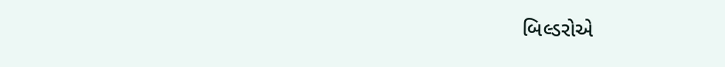બિલ્ડરોએ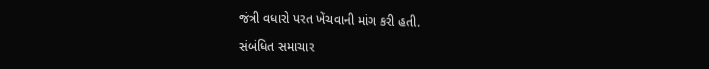જંત્રી વધારો પરત ખેંચવાની માંગ કરી હતી.

સંબંધિત સમાચાર